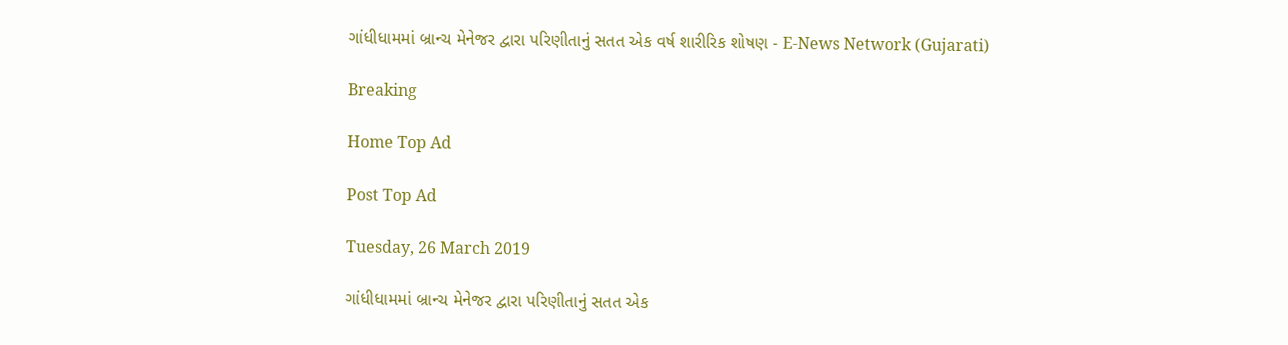ગાંધીધામમાં બ્રાન્ચ મેનેજર દ્વારા પરિણીતાનું સતત એક વર્ષ શારીરિક શોષણ - E-News Network (Gujarati)

Breaking

Home Top Ad

Post Top Ad

Tuesday, 26 March 2019

ગાંધીધામમાં બ્રાન્ચ મેનેજર દ્વારા પરિણીતાનું સતત એક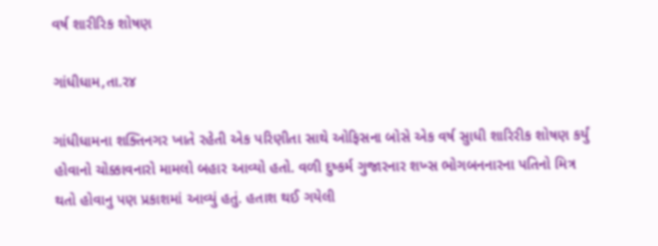વર્ષ શારીરિક શોષણ

ગાંધીધામ,તા.ર૪

ગાંધીધામના શક્તિનગર ખાતે રહેતી એક પરિણીતા સાથે ઓફિસના બોસે એક વર્ષ સુાધી શારિરીક શોષણ કર્યું હોવાનો ચોક્કાવનારો મામલો બહાર આવ્યો હતો. વળી દુષ્કર્મ ગુજારનાર શખ્સ ભોગબનનારના પતિનો મિત્ર થતો હોવાનુ પણ પ્રકાશમાં આવ્યું હતું. હતાશ થઈ ગયેલી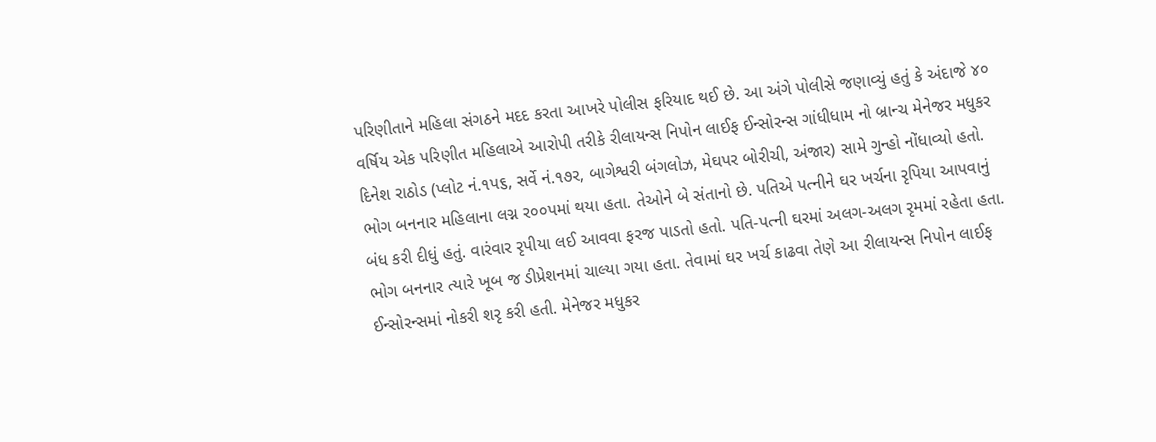પરિણીતાને મહિલા સંગઠને મદદ કરતા આખરે પોલીસ ફરિયાદ થઈ છે. આ અંગે પોલીસે જણાવ્યું હતું કે અંદાજે ૪૦ વર્ષિય એક પરિણીત મહિલાએ આરોપી તરીકે રીલાયન્સ નિપોન લાઈફ ઈન્સોરન્સ ગાંધીધામ નો બ્રાન્ચ મેનેજર મધુકર દિનેશ રાઠોડ (પ્લોટ નં.૧પ૬, સર્વે નં.૧૭ર, બાગેશ્વરી બંગલોઝ, મેઘપર બોરીચી, અંજાર) સામે ગુન્હો નોંધાવ્યો હતો. ભોગ બનનાર મહિલાના લગ્ન ર૦૦પમાં થયા હતા. તેઓને બે સંતાનો છે. પતિએ પત્નીને ઘર ખર્ચના રૃપિયા આપવાનું બંધ કરી દીધું હતું. વારંવાર રૃપીયા લઈ આવવા ફરજ પાડતો હતો. પતિ-પત્ની ઘરમાં અલગ-અલગ રૃમમાં રહેતા હતા. ભોગ બનનાર ત્યારે ખૂબ જ ડીપ્રેશનમાં ચાલ્યા ગયા હતા. તેવામાં ઘર ખર્ચ કાઢવા તેણે આ રીલાયન્સ નિપોન લાઈફ ઈન્સોરન્સમાં નોકરી શરૃ કરી હતી. મેનેજર મધુકર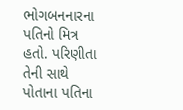ભોગબનનારના પતિનો મિત્ર હતો. પરિણીતા તેની સાથે પોતાના પતિના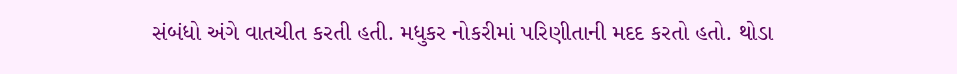સંબંધો અંગે વાતચીત કરતી હતી. મધુકર નોકરીમાં પરિણીતાની મદદ કરતો હતો. થોડા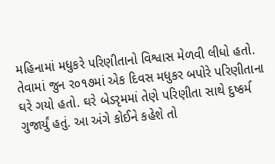મહિનામાં મધુકરે પરિણીતાનો વિશ્વાસ મેળવી લીધો હતો. તેવામાં જુન ર૦૧૭માં એક દિવસ મધુકર બપોરે પરિણીતાના ઘરે ગયો હતો. ઘરે બેડરૃમમાં તેણે પરિણીતા સાથે દુષ્કર્મ ગુજાર્યું હતું. આ અંગે કોઈને કહેશે તો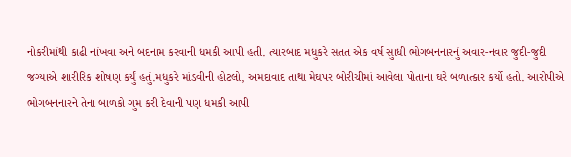નોકરીમાંથી કાઢી નાંખવા અને બદનામ કરવાની ધમકી આપી હતી. ત્યારબાદ મધુકરે સતત એક વર્ષ સુાધી ભોગબનનારનું અવાર-નવાર જુદી-જુદી જગ્યાએ શારીરિક શોષણ કર્યું હતું.મધુકરે માંડવીની હોટલો, અમદાવાદ તાથા મેઘપર બોરીચીમાં આવેલા પોતાના ઘરે બળાત્કાર કર્યો હતો. આરોપીએ ભોગબનનારને તેના બાળકો ગુમ કરી દેવાની પણ ધમકી આપી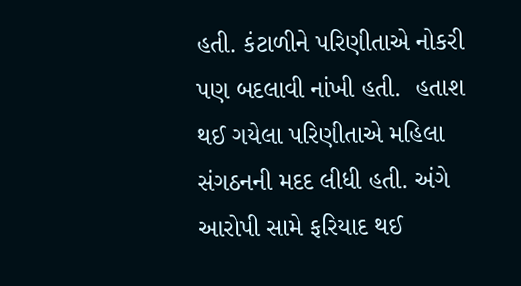હતી. કંટાળીને પરિણીતાએ નોકરી પણ બદલાવી નાંખી હતી.  હતાશ થઈ ગયેલા પરિણીતાએ મહિલા સંગઠનની મદદ લીધી હતી. અંગે આરોપી સામે ફરિયાદ થઈ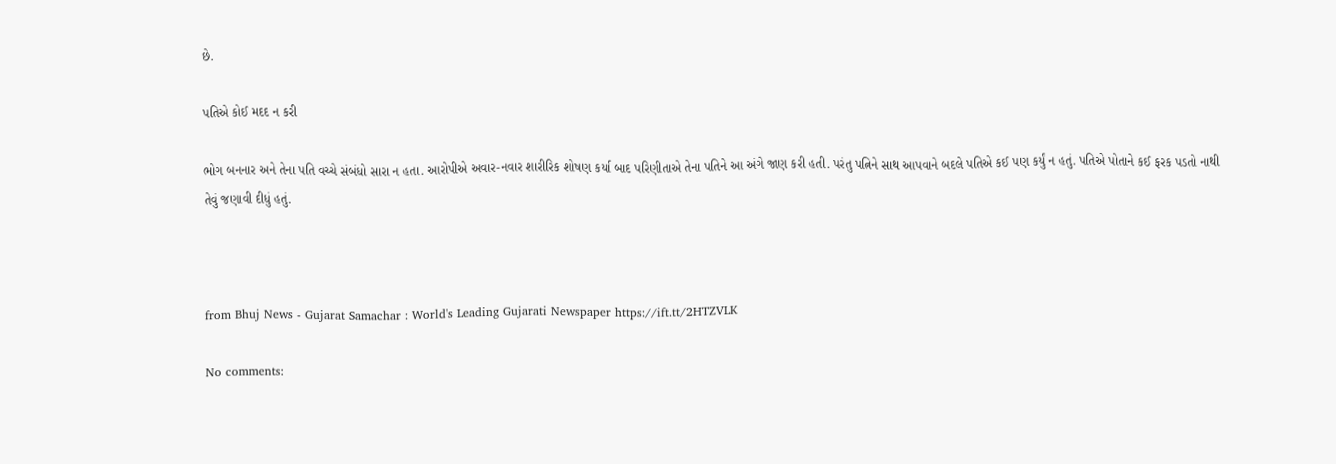છે.

પતિએ કોઈ મદદ ન કરી

ભોગ બનનાર અને તેના પતિ વચ્ચે સંબંધો સારા ન હતા. આરોપીએ અવાર-નવાર શારીરિક શોષણ કર્યા બાદ પરિણીતાએ તેના પતિને આ અંગે જાણ કરી હતી. પરંતુ પત્નિને સાથ આપવાને બદલે પતિએ કઈ પણ કર્યું ન હતું. પતિએ પોતાને કઈ ફરક પડતો નાથી તેવું જણાવી દીધું હતું.



from Bhuj News - Gujarat Samachar : World's Leading Gujarati Newspaper https://ift.tt/2HTZVLK

No comments: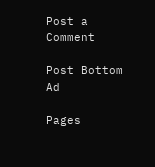Post a Comment

Post Bottom Ad

Pages